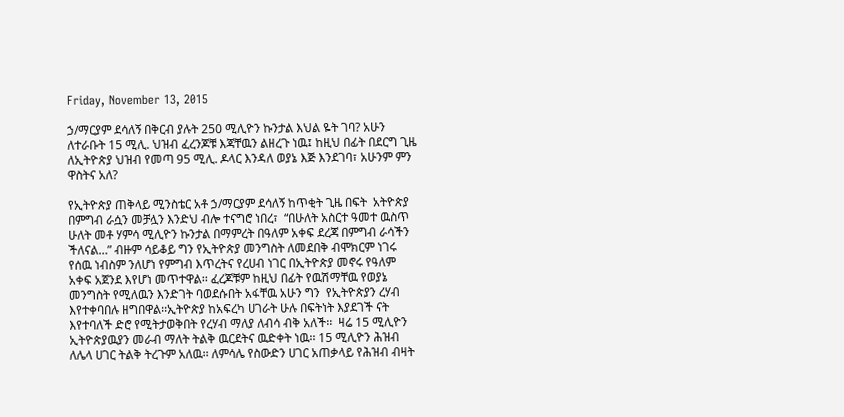Friday, November 13, 2015

ኃ/ማርያም ደሳለኝ በቅርብ ያሉት 250 ሚሊዮን ኩንታል እህል ዬት ገባ? አሁን ለተራቡት 15 ሚሊ. ህዝብ ፈረንጆቹ እጃቸዉን ልዘረጉ ነዉ፤ ከዚህ በፊት በደርግ ጊዜ ለኢትዮጵያ ህዝብ የመጣ 95 ሚሊ. ዶላር እንዳለ ወያኔ እጅ እንደገባ፣ አሁንም ምን ዋስትና አለ?

የኢትዮጵያ ጠቅላይ ሚንስቴር አቶ ኃ/ማርያም ደሳለኝ ከጥቂት ጊዜ በፍት  አትዮጵያ በምግብ ራሷን መቻሏን እንድህ ብሎ ተናግሮ ነበረ፣  “በሁለት አስርተ ዓመተ ዉስጥ ሁለት መቶ ሃምሳ ሚሊዮን ኩንታል በማምረት በዓለም አቀፍ ደረጃ በምግብ ራሳችን ችለናል…” ብዙም ሳይቆይ ግን የኢትዮጵያ መንግስት ለመደበቅ ብሞክርም ነገሩ የሰዉ ነብስም ንለሆነ የምግብ እጥረትና የረሀብ ነገር በኢትዮጵያ መኖሩ የዓለም አቀፍ አጀንደ እየሆነ መጥተዋል፡፡ ፈረጆቹም ከዚህ በፊት የዉሽማቸዉ የወያኔ መንግስት የሚለዉን እንድገት ባወደሱበት አፋቸዉ አሁን ግን  የኢትዮጵያን ረሃብ እየተቀባበሉ ዘግበዋል፡፡ኢትዮጵያ ከአፍረካ ሀገራት ሁሉ በፍትነት እያደገች ናት እየተባለች ድሮ የሚትታወቅበት የረሃብ ማለያ ለብሳ ብቅ አለች፡፡  ዛሬ 15 ሚሊዮን ኢትዮጵያዉያን መራብ ማለት ትልቅ ዉርደትና ዉድቀት ነዉ፡፡ 15 ሚሊዮን ሕዝብ ለሌላ ሀገር ትልቅ ትረጉም አለዉ፡፡ ለምሳሌ የስውድን ሀገር አጠቃላይ የሕዝብ ብዛት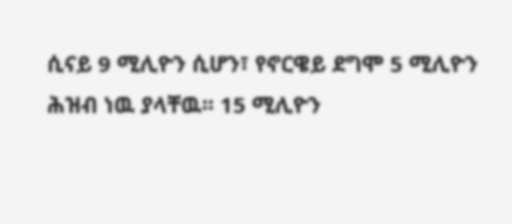ሲናይ 9 ሚሊዮን ሲሆን፣ የኖርዌይ ደግሞ 5 ሚሊዮን ሕዝብ ነዉ ያላቸዉ፡፡ 15 ሚሊዮን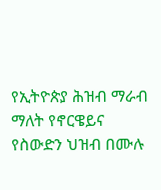የኢትዮጵያ ሕዝብ ማራብ ማለት የኖርዌይና የስውድን ህዝብ በሙሉ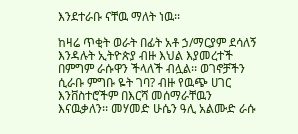እንደተራቡ ናቸዉ ማለት ነዉ፡፡

ከዛሬ ጥቂት ወራት በፊት አቶ ኃ/ማርያም ደሳለኝ እንዳሉት ኢትዮጵያ ብዙ እህል እያመረተች በምግም ራሱዋን ችላለች ብሏል፡፡ ወገኖቻችን ሲራቡ ምግቡ ዬት ገባ? ብዙ የዉጭ ሀገር እንቨስተሮችም በእርሻ መሰማራቸዉን እናዉቃለን፡፡ መሃመድ ሁሴን ዓሊ አልሙድ ራሱ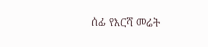ሰፊ የእርሻ መሬት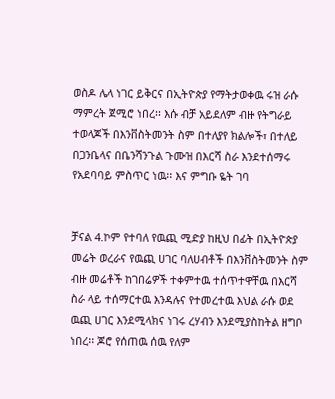ወስዶ ሌላ ነገር ይቅርና በኢትዮጵያ የማትታወቀዉ ሩዝ ራሱ ማምረት ጀሚሮ ነበረ፡፡ እሱ ብቻ አይደለም ብዙ የትግራይ ተወላጆች በእንቨስትመንት ስም በተለያየ ክልሎች፣ በተለይ በጋንቤላና በቤንሻንጉል ጉሙዝ በእርሻ ስራ እንደተሰማሩ የአደባባይ ምስጥር ነዉ፡፡ እና ምግቡ ዬት ገባ


ቻናል 4.ኮም የተባለ የዉጪ ሚድያ ከዚህ በፊት በኢትዮጵያ መሬት ወረራና የዉጪ ሀገር ባለሀብቶች በእንቨስትመንት ስም ብዙ መሬቶች ከገበሬዎች ተቀምተዉ ተሰጥተዋቸዉ በእርሻ ስራ ላይ ተሰማርተዉ እንዳሉና የተመረተዉ እህል ራሱ ወደ ዉጪ ሀገር እንደሚላክና ነገሩ ረሃብን እንደሚያስከትል ዘግቦ ነበረ፡፡ ጆሮ የሰጠዉ ሰዉ የለም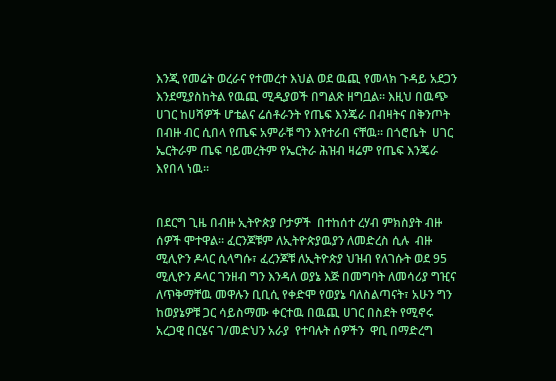እንጂ የመሬት ወረራና የተመረተ እህል ወደ ዉጪ የመላክ ጉዳይ አደጋን እንደሚያስከትል የዉጪ ሚዲያወች በግልጽ ዘግቧል፡፡ እዚህ በዉጭ ሀገር ከሀሻዎች ሆቴልና ሬሰቶራንት የጤፍ እንጄራ በብዛትና በቅንጦት በብዙ ብር ሲበላ የጤፍ አምራቹ ግን እየተራበ ናቸዉ፡፡ በጎሮቤት  ሀገር ኤርትራም ጤፍ ባይመረትም የኤርትራ ሕዝብ ዛሬም የጤፍ እንጄራ እየበላ ነዉ፡፡


በደርግ ጊዜ በብዙ ኢትዮጵያ ቦታዎች  በተከሰተ ረሃብ ምክስያት ብዙ ሰዎች ሞተዋል፡፡ ፈርንጆቹም ለኢትዮጵያዉያን ለመድረስ ሲሉ  ብዙ ሚሊዮን ዶላር ሲላግሱ፣ ፈረንጆቹ ለኢትዮጵያ ህዝብ የለገሱት ወደ 95 ሚሊዮን ዶላር ገንዘብ ግን እንዳለ ወያኔ እጅ በመግባት ለመሳሪያ ግዢና ለጥቅማቸዉ መዋሉን ቢቢሲ የቀድሞ የወያኔ ባለስልጣናት፣ አሁን ግን ከወያኔዎቹ ጋር ሳይስማሙ ቀርተዉ በዉጪ ሀገር በስደት የሚኖሩ  አረጋዊ በርሄና ገ/መድህን አራያ  የተባሉት ሰዎችን  ዋቢ በማድረግ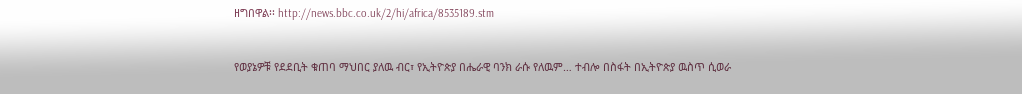ዘግበዋል፡፡ http://news.bbc.co.uk/2/hi/africa/8535189.stm


የወያኔዎቹ የደደቢት ቁጠባ ማህበር ያለዉ ብር፣ የኢትዮጵያ በሔራዊ ባንክ ራሱ የለዉም… ተብሎ በስፋት በኢትዮጵያ ዉስጥ ሲወራ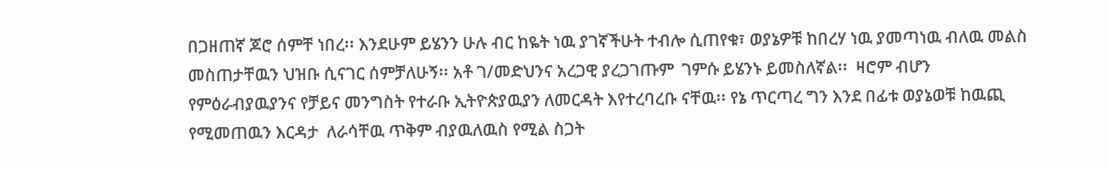በጋዘጠኛ ጆሮ ሰምቸ ነበረ፡፡ እንደሁም ይሄንን ሁሉ ብር ከዬት ነዉ ያገኛችሁት ተብሎ ሲጠየቁ፣ ወያኔዎቹ ከበረሃ ነዉ ያመጣነዉ ብለዉ መልስ መስጠታቸዉን ህዝቡ ሲናገር ሰምቻለሁኝ፡፡ አቶ ገ/መድህንና አረጋዊ ያረጋገጡም  ገምሱ ይሄንኑ ይመስለኛል፡፡  ዛሮም ብሆን የምዕራብያዉያንና የቻይና መንግስት የተራቡ ኢትዮጵያዉያን ለመርዳት እየተረባረቡ ናቸዉ፡፡ የኔ ጥርጣረ ግን እንደ በፊቱ ወያኔወቹ ከዉጪ የሚመጠዉን እርዳታ  ለራሳቸዉ ጥቅም ብያዉለዉስ የሚል ስጋት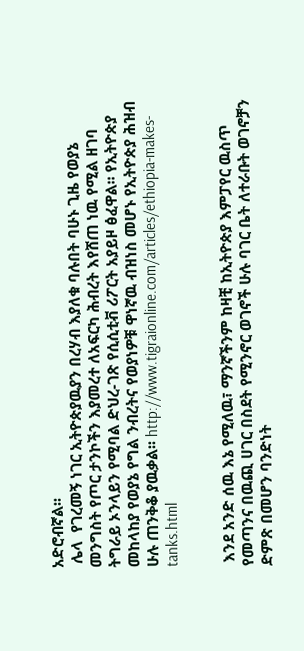አድሮብኛል፡፡
 ሌላ  የገረመኝ ነገር ኢትዮጵያዉያን በረሃብ እያለቁ ባሉበት ባሁኑ ጊዜ የወያኔ መንግስት የጦር ታንኮችን እያመረተ ለአፍርካ ሕብረት እየሸጠ ነዉ የሚል ዘገባ ትግራይ ኦንላይን የሚባል ድህረ-ገጽ የሲሲቲቭ ሪፖርት አያይዞ ፅፈዋል፡፡ የኢትዮጵያ መከላከያ የወያኔ የግል ንብረትና የወያነዎቹ ዋነኛዉ ብዝነስ መሆኑ የኢትዮጵያ ሕዝብ ሁሉ ጠንቅቆ ያዉቃል፡፡ http://www.tigraionline.com/articles/ethiopia-makes-tanks.html


 እንደ አንድ ሰዉ እኔ የሚለዉ፣ ማንኛችንም ከዛቺ ከኢትዮጵያ እምፓየር ዉስጥ የመጣንና በዉጪ ሀገር በስደት የሚንኖር ወገኖች ሁሉ ባገር ቤት ለተራቡት ወገኖቻን ድምጽ በመሆን ባንድነት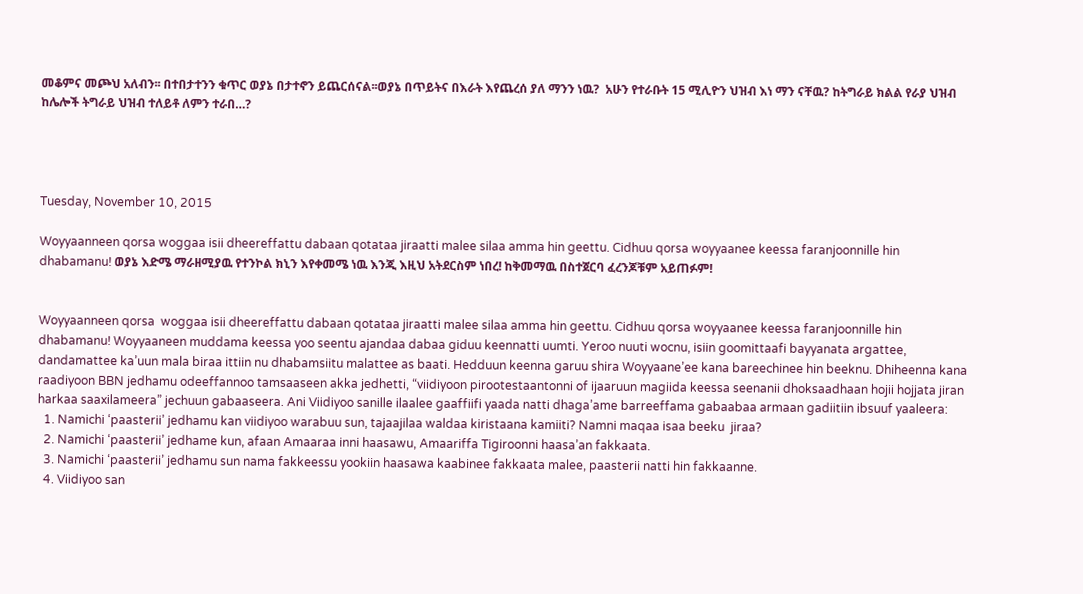መቆምና መጮህ አለብን፡፡ በተበታተንን ቁጥር ወያኔ በታተኖን ይጨርሰናል፡፡ወያኔ በጥይትና በእራት እየጨረሰ ያለ ማንን ነዉ?  አሁን የተራቡት 15 ሚሊዮን ህዝብ እነ ማን ናቸዉ? ከትግራይ ክልል የራያ ህዝብ ከሌሎች ትግራይ ህዝብ ተለይቶ ለምን ተራበ…?




Tuesday, November 10, 2015

Woyyaanneen qorsa woggaa isii dheereffattu dabaan qotataa jiraatti malee silaa amma hin geettu. Cidhuu qorsa woyyaanee keessa faranjoonnille hin dhabamanu! ወያኔ እድሜ ማራዘሚያዉ የተንኮል ክኒን እየቀመሜ ነዉ እንጂ እዚህ አትደርስም ነበረ! ከቅመማዉ በስተጀርባ ፈረንጆቹም አይጠፉም!


Woyyaanneen qorsa  woggaa isii dheereffattu dabaan qotataa jiraatti malee silaa amma hin geettu. Cidhuu qorsa woyyaanee keessa faranjoonnille hin dhabamanu! Woyyaaneen muddama keessa yoo seentu ajandaa dabaa giduu keennatti uumti. Yeroo nuuti wocnu, isiin goomittaafi bayyanata argattee, dandamattee ka’uun mala biraa ittiin nu dhabamsiitu malattee as baati. Hedduun keenna garuu shira Woyyaane’ee kana bareechinee hin beeknu. Dhiheenna kana raadiyoon BBN jedhamu odeeffannoo tamsaaseen akka jedhetti, “viidiyoon pirootestaantonni of ijaaruun magiida keessa seenanii dhoksaadhaan hojii hojjata jiran harkaa saaxilameera” jechuun gabaaseera. Ani Viidiyoo sanille ilaalee gaaffiifi yaada natti dhaga’ame barreeffama gabaabaa armaan gadiitiin ibsuuf yaaleera:
  1. Namichi ‘paasterii’ jedhamu kan viidiyoo warabuu sun, tajaajilaa waldaa kiristaana kamiiti? Namni maqaa isaa beeku  jiraa?
  2. Namichi ‘paasterii’ jedhame kun, afaan Amaaraa inni haasawu, Amaariffa Tigiroonni haasa’an fakkaata.
  3. Namichi ‘paasterii’ jedhamu sun nama fakkeessu yookiin haasawa kaabinee fakkaata malee, paasterii natti hin fakkaanne.
  4. Viidiyoo san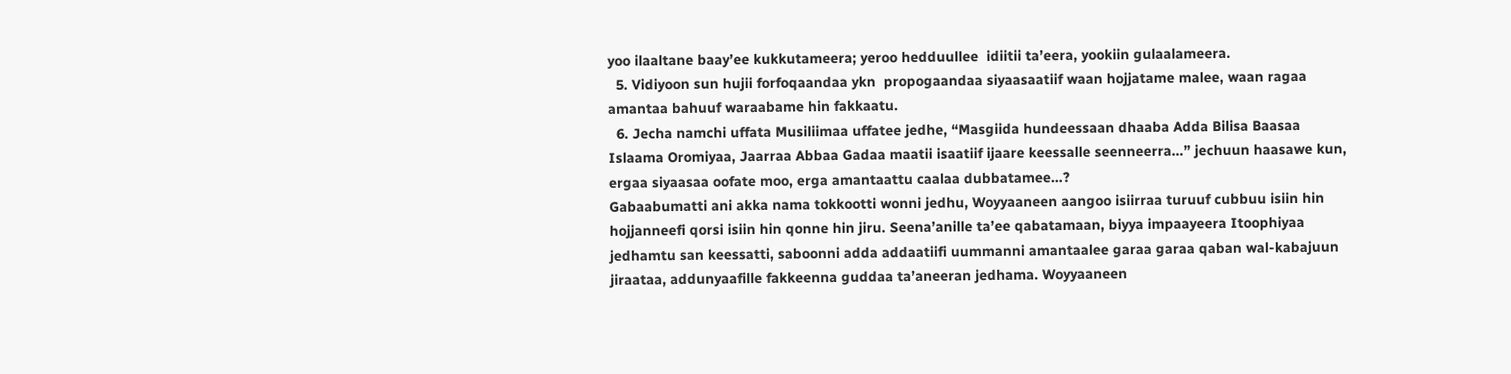yoo ilaaltane baay’ee kukkutameera; yeroo hedduullee  idiitii ta’eera, yookiin gulaalameera.
  5. Vidiyoon sun hujii forfoqaandaa ykn  propogaandaa siyaasaatiif waan hojjatame malee, waan ragaa amantaa bahuuf waraabame hin fakkaatu.
  6. Jecha namchi uffata Musiliimaa uffatee jedhe, “Masgiida hundeessaan dhaaba Adda Bilisa Baasaa Islaama Oromiyaa, Jaarraa Abbaa Gadaa maatii isaatiif ijaare keessalle seenneerra…” jechuun haasawe kun, ergaa siyaasaa oofate moo, erga amantaattu caalaa dubbatamee…?
Gabaabumatti ani akka nama tokkootti wonni jedhu, Woyyaaneen aangoo isiirraa turuuf cubbuu isiin hin hojjanneefi qorsi isiin hin qonne hin jiru. Seena’anille ta’ee qabatamaan, biyya impaayeera Itoophiyaa jedhamtu san keessatti, saboonni adda addaatiifi uummanni amantaalee garaa garaa qaban wal-kabajuun jiraataa, addunyaafille fakkeenna guddaa ta’aneeran jedhama. Woyyaaneen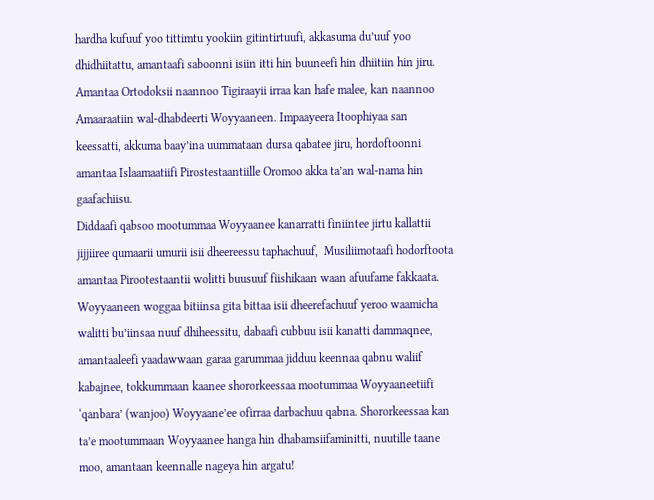hardha kufuuf yoo tittimtu yookiin gitintirtuufi, akkasuma du’uuf yoo dhidhiitattu, amantaafi saboonni isiin itti hin buuneefi hin dhiitiin hin jiru. Amantaa Ortodoksii naannoo Tigiraayii irraa kan hafe malee, kan naannoo Amaaraatiin wal-dhabdeerti Woyyaaneen. Impaayeera Itoophiyaa san keessatti, akkuma baay’ina uummataan dursa qabatee jiru, hordoftoonni amantaa Islaamaatiifi Pirostestaantiille Oromoo akka ta’an wal-nama hin gaafachiisu.
Diddaafi qabsoo mootummaa Woyyaanee kanarratti finiintee jirtu kallattii jijjiiree qumaarii umurii isii dheereessu taphachuuf,  Musiliimotaafi hodorftoota amantaa Pirootestaantii wolitti buusuuf fiishikaan waan afuufame fakkaata. Woyyaaneen woggaa bitiinsa gita bittaa isii dheerefachuuf yeroo waamicha walitti bu’iinsaa nuuf dhiheessitu, dabaafi cubbuu isii kanatti dammaqnee, amantaaleefi yaadawwaan garaa garummaa jidduu keennaa qabnu waliif kabajnee, tokkummaan kaanee shororkeessaa mootummaa Woyyaaneetiifi ‘qanbara’ (wanjoo) Woyyaane’ee ofirraa darbachuu qabna. Shororkeessaa kan ta’e mootummaan Woyyaanee hanga hin dhabamsiifaminitti, nuutille taane moo, amantaan keennalle nageya hin argatu!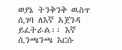ወያኔ ትንቅንቅ ዉስጥ ሲገባ ለእኛ አጀንዳ ይፈትራል፡፡ እኛ ሲንጫንጫ እርሱ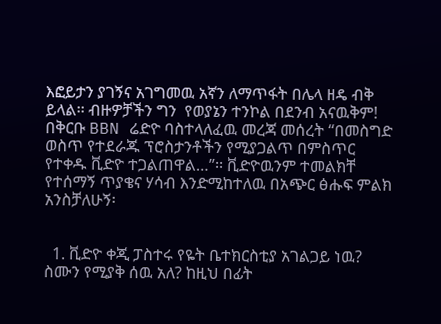እፎይታን ያገኝና አገግመዉ አኛን ለማጥፋት በሌላ ዘዴ ብቅ ይላል፡፡ ብዙዎቻችን ግን  የወያኔን ተንኮል በደንብ አናዉቅም! በቅርቡ BBN ሬድዮ ባስተላለፈዉ መረጃ መሰረት “በመስግድ ወስጥ የተደራጁ ፕሮስታንቶችን የሚያጋልጥ በምስጥር የተቀዱ ቪድዮ ተጋልጠዋል…”፡፡ ቪድዮዉንም ተመልክቸ የተሰማኝ ጥያቄና ሃሳብ እንድሚከተለዉ በአጭር ፅሑፍ ምልክ አንስቻለሁኝ፡


  1. ቪድዮ ቀጂ ፓስተሩ የዬት ቤተክርስቲያ አገልጋይ ነዉ? ስሙን የሚያቅ ሰዉ አለ? ከዚህ በፊት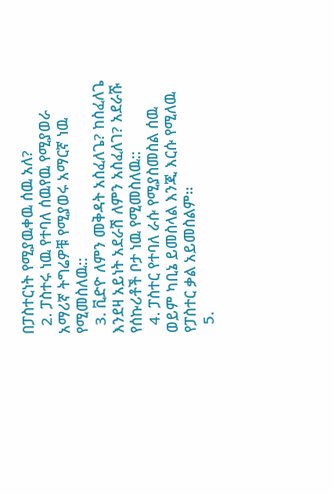በፓስተርነት የሚያዉቀዉ ሰዉ አለ?
  2. ፓስተሩ ነዉ የተባለ ሰዉየዉ የሚያወራ አማሪኛ ትግሬዎቹ የሚያወሩ አማርኛ ነዉ የሚመስለዉ::
  3. ቪድዮ ለምን መቅዳት አስፈለጌ? ከስፈለጌ እንደዛ አይነት አደራሽ ለምን አስፈለገ? አደራሹ የሰኩሪቶች ቦታ ነዉ የሚመስለዉ::
  4. ፓስተር የተባለ ራሱ የሚያስመስል ሰዉ ወይም ካቢኔ ይመስላል እንጂ እርሱ የሚለዉ የፓስተር ቃል አይመስልም፡፡
  5.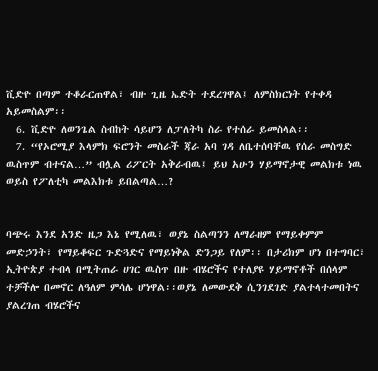ቪድዮ በጣም ተቆራርጠዋል፣ ብዙ ጊዜ ኤድት ተደረገዋል፤ ለምስክርነት የተቀዳ አይመስልም፡፡
  6. ቪድዮ ለወንጌል ስብከት ሳይሆን ለፓለትካ ስራ የተሰራ ይመስላል፡፡
  7. “የኦሮሚያ እላምክ ፍሮንት መስራች ጃራ አባ ገዳ ለቤተሰባቸዉ የሰራ መስግድ ዉስጥም ብተናል…” ብሏል ሪፖርት አቅራብዉ፤ ይህ አሁን ሃይማኖታዊ መልክቱ ነዉ ወይስ የፖለቲካ መልእክቱ ይበልጣል…?


ባጭሩ እንደ አንድ ዜጋ እኔ የሚለዉ፣ ወያኔ ስልጣንን ለማራዘም የማይቀምም መድኃንት፣ የማይቆፍር ጉድጓድና የማይነቅል ድንጋይ የለም፡፡ በታሪክም ሆነ በተግባር፣ ኢትዮጵያ ተብላ በሚትጠራ ሀገር ዉስጥ በዙ ብሄሮችና የተለያዩ ሃይማኖቶች በሰላም ተቻችሎ በመኖር ለዓለም ምሳሌ ሆነዋል፡፡ወያኔ ለመውደቅ ሲንገደገድ ያልተላተመበትና ያልረገጠ ብሄሮችና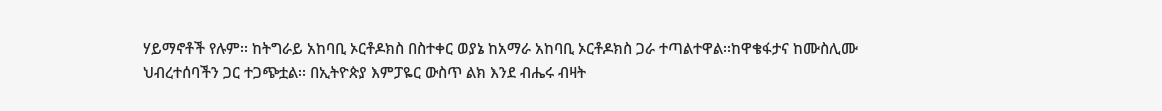ሃይማኖቶች የሉም፡፡ ከትግራይ አከባቢ ኦርቶዶክስ በስተቀር ወያኔ ከአማራ አከባቢ ኦርቶዶክስ ጋራ ተጣልተዋል፡፡ከዋቄፋታና ከሙስሊሙ ህብረተሰባችን ጋር ተጋጭቷል፡፡ በኢትዮጵያ እምፓዬር ውስጥ ልክ እንደ ብሔሩ ብዛት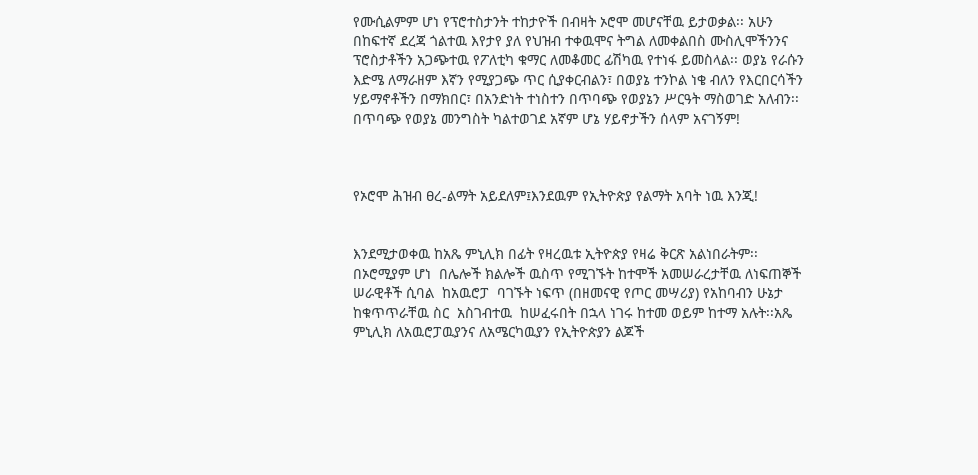የሙሲልምም ሆነ የፕሮተስታንት ተከታዮች በብዛት ኦሮሞ መሆናቸዉ ይታወቃል፡፡ አሁን በከፍተኛ ደረጃ ጎልተዉ እየታየ ያለ የህዝብ ተቀዉሞና ትግል ለመቀልበስ ሙስሊሞችንንና ፕሮስታቶችን አጋጭተዉ የፖለቲካ ቁማር ለመቆመር ፊሽካዉ የተነፋ ይመስላል፡፡ ወያኔ የራሱን እድሜ ለማራዘም እኛን የሚያጋጭ ጥር ሲያቀርብልን፣ በወያኔ ተንኮል ነቄ ብለን የእርበርሳችን ሃይማኖቶችን በማክበር፣ በአንድነት ተነስተን በጥባጭ የወያኔን ሥርዓት ማስወገድ አለብን፡፡ በጥባጭ የወያኔ መንግስት ካልተወገደ አኛም ሆኔ ሃይኖታችን ሰላም አናገኝም!



የኦሮሞ ሕዝብ ፀረ-ልማት አይደለም፤እንደዉም የኢትዮጵያ የልማት አባት ነዉ እንጂ!


እንደሚታወቀዉ ከአጼ ምኒሊክ በፊት የዛረዉቱ ኢትዮጵያ የዛሬ ቅርጽ አልነበራትም፡፡ በኦሮሚያም ሆነ  በሌሎች ክልሎች ዉስጥ የሚገኙት ከተሞች አመሠራረታቸዉ ለነፍጠኞች ሠራዊቶች ሲባል  ከአዉሮፓ  ባገኙት ነፍጥ (በዘመናዊ የጦር መሣሪያ) የአከባብን ሁኔታ ከቁጥጥራቸዉ ስር  አስገብተዉ  ከሠፈሩበት በኋላ ነገሩ ከተመ ወይም ከተማ አሉት፡፡አጼ ምኒሊክ ለአዉሮፓዉያንና ለአሜርካዉያን የኢትዮጵያን ልጆች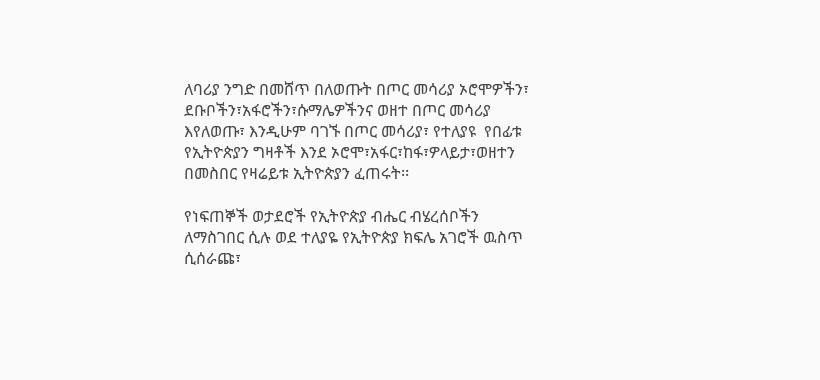ለባሪያ ንግድ በመሸጥ በለወጡት በጦር መሳሪያ ኦሮሞዎችን፣ ደቡቦችን፣አፋሮችን፣ሱማሌዎችንና ወዘተ በጦር መሳሪያ እየለወጡ፣ እንዲሁም ባገኙ በጦር መሳሪያ፣ የተለያዩ  የበፊቱ የኢትዮጵያን ግዛቶች እንደ ኦሮሞ፣አፋር፣ከፋ፣ዎላይታ፣ወዘተን በመስበር የዛሬይቱ ኢትዮጵያን ፈጠሩት፡፡

የነፍጠኞች ወታደሮች የኢትዮጵያ ብሔር ብሄረሰቦችን ለማስገበር ሲሉ ወደ ተለያዬ የኢትዮጵያ ክፍሌ አገሮች ዉስጥ ሲሰራጩ፣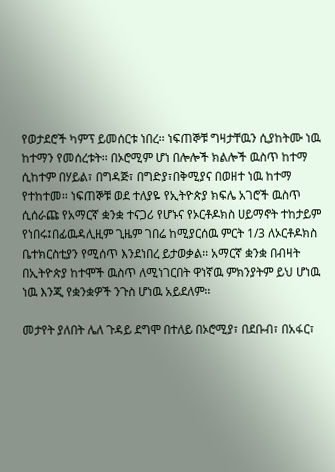የወታደሮች ካምፕ ይመሰርቱ ነበረ፡፡ ነፍጠኞቹ ግዛታቸዉን ሲያከትሙ ነዉ ከተማን የመሰረቱት፡፡ በኦሮሚም ሆነ በሎሎች ክልሎች ዉስጥ ከተማ ሲከተም በሃይል፣ በግዳጅ፣ በግድያ፣በቅሚያና በወዘተ ነዉ ከተማ የተከተመ፡፡ ነፍጠኞቹ ወደ ተለያዬ የኢትዮጵያ ክፍሌ አገሮች ዉስጥ ሲሰራጩ የአማርኛ ቋንቋ ተናጋሪ የሆኑና የኦርቶዶክስ ሀይማኖት ተከታይም የነበሩ፤በፊዉዳሊዚም ጊዜም ገበሬ ከሚያርሰዉ ምርት 1/3 ለኦርቶዶክስ ቤተክርስቲያን የሚሰጥ እንደነበረ ይታወቃል፡፡ አማርኛ ቋንቋ በብዛት በኢትዮጵያ ከተሞች ዉስጥ ለሚነገርበት ዋነኛዉ ምክንያትም ይህ ሆነዉ ነዉ እንጂ የቋንቋዎች ንጉስ ሆነዉ አይደለም፡፡

መታየት ያለበት ሌለ ጉዳይ ደግሞ በተለይ በኦሮሚያ፣ በደቡብ፣ በአፋር፣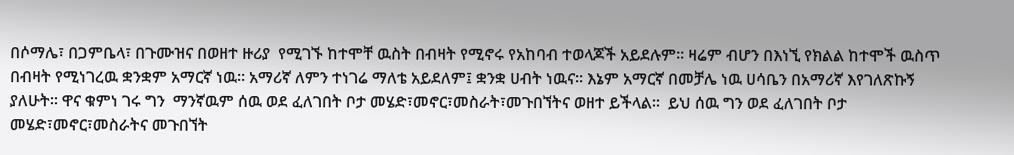በሶማሌ፣ በጋምቤላ፣ በጉሙዝና በወዘተ ዙሪያ  የሚገኙ ከተሞቸ ዉስት በብዛት የሚኖሩ የአከባብ ተወላጆች አይደሉም፡፡ ዛሬም ብሆን በእነኚ የክልል ከተሞች ዉስጥ በብዛት የሚነገረዉ ቋንቋም አማርኛ ነዉ፡፡ አማሪኛ ለምን ተነገሬ ማለቴ አይደለም፤ ቋንቋ ሀብት ነዉና፡፡ እኔም አማርኛ በመቻሌ ነዉ ሀሳቤን በአማሪኛ እየገለጽኩኝ ያለሁት፡፡ ዋና ቁምነ ገሩ ግን  ማንኛዉም ሰዉ ወደ ፈለገበት ቦታ መሄድ፣መኖር፣መስራት፣መጉበኘትና ወዘተ ይችላል፡፡  ይህ ሰዉ ግን ወደ ፈለገበት ቦታ መሄድ፣መኖር፣መስራትና መጉበኘት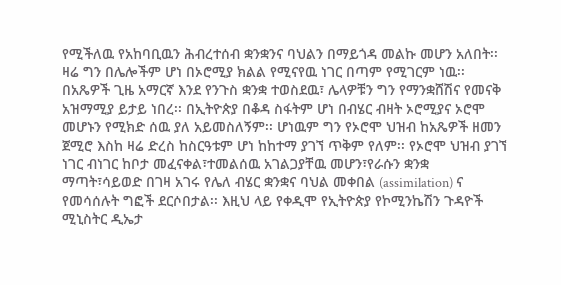የሚችለዉ የአከባቢዉን ሕብረተሰብ ቋንቋንና ባህልን በማይጎዳ መልኩ መሆን አለበት፡፡ ዛሬ ግን በሌሎችም ሆነ በኦሮሚያ ክልል የሚናየዉ ነገር በጣም የሚገርም ነዉ፡፡ በአጼዎች ጊዜ አማርኛ እንደ የንጉስ ቋንቋ ተወስደዉ፣ ሌላዎቹን ግን የማንቋሸሽና የመናቅ አዝማሚያ ይታይ ነበረ፡፡ በኢትዮጵያ በቆዳ ስፋትም ሆነ በብሄር ብዛት ኦሮሚያና ኦሮሞ መሆኑን የሚክድ ሰዉ ያለ አይመስለኝም፡፡ ሆነዉም ግን የኦሮሞ ህዝብ ከአጼዎች ዘመን ጀሚሮ እስከ ዛሬ ድረስ ከስርዓቱም ሆነ ከከተማ ያገኘ ጥቅም የለም፡፡ የኦሮሞ ህዝብ ያገኘ ነገር ብነገር ከቦታ መፈናቀል፣ተመልሰዉ አገልጋያቸዉ መሆን፣የራሱን ቋንቋ ማጣት፣ሳይወድ በገዛ አገሩ የሌለ ብሄር ቋንቋና ባህል መቀበል (assimilation) ና የመሳሰሉት ግፎች ደርሶበታል፡፡ እዚህ ላይ የቀዲሞ የኢትዮጵያ የኮሚንኬሽን ጉዳዮች ሚኒስትር ዲኤታ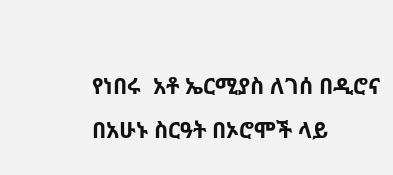የነበሩ  አቶ ኤርሚያስ ለገሰ በዲሮና በአሁኑ ስርዓት በኦሮሞች ላይ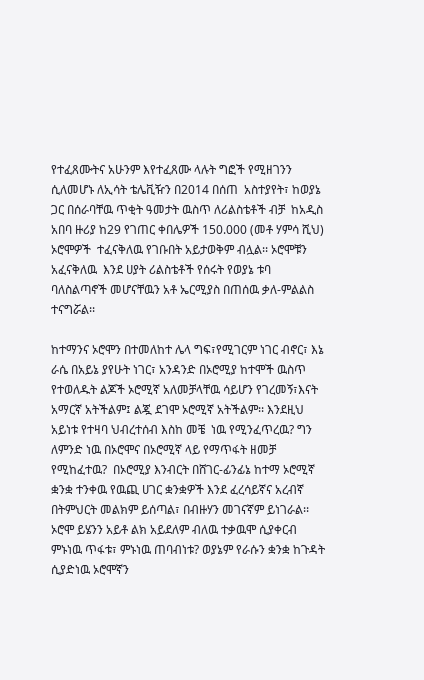የተፈጸሙትና አሁንም እየተፈጸሙ ላሉት ግፎች የሚዘገንን ሲለመሆኑ ለኢሳት ቴሌቪዥን በ2014 በሰጠ  አስተያየት፣ ከወያኔ ጋር በሰራባቸዉ ጥቂት ዓመታት ዉስጥ ለሪልስቴቶች ብቻ  ከአዲስ አበባ ዙሪያ ከ29 የገጠር ቀበሌዎች 150.000 (መቶ ሃምሳ ሺህ) ኦሮሞዎች  ተፈናቅለዉ የገቡበት አይታወቅም ብሏል፡፡ ኦሮሞቹን አፈናቅለዉ  እንደ ሀያት ሪልስቴቶች የሰሩት የወያኔ ቱባ ባለስልጣኖች መሆናቸዉን አቶ ኤርሚያስ በጠሰዉ ቃለ-ምልልስ ተናግሯል፡፡

ከተማንና ኦሮሞን በተመለከተ ሌላ ግፍ፣የሚገርም ነገር ብኖር፣ እኔ ራሴ በአይኔ ያየሁት ነገር፣ አንዳንድ በኦሮሚያ ከተሞች ዉስጥ የተወለዱት ልጆች ኦሮሚኛ አለመቻላቸዉ ሳይሆን የገረመኝ፣እናት አማርኛ አትችልም፤ ልጇ ደገሞ ኦሮሚኛ አትችልም፡፡ እንደዚህ አይነቱ የተዛባ ህብረተሰብ እስከ መቼ  ነዉ የሚንፈጥረዉ? ግን ለምንድ ነዉ በኦሮሞና በኦሮሚኛ ላይ የማጥፋት ዘመቻ የሚከፈተዉ?  በኦሮሚያ እንብርት በሸገር-ፊንፊኔ ከተማ ኦሮሚኛ ቋንቋ ተንቀዉ የዉጪ ሀገር ቋንቋዎች እንደ ፈረሳይኛና አረብኛ በትምህርት መልክም ይሰጣል፣ በብዙሃን መገናኛም ይነገራል፡፡ ኦሮሞ ይሄንን አይቶ ልክ አይደለም ብለዉ ተቃዉሞ ሲያቀርብ ምኑነዉ ጥፋቱ፣ ምኑነዉ ጠባብነቱ? ወያኔም የራሱን ቋንቋ ከጉዳት ሲያድነዉ ኦሮሞኛን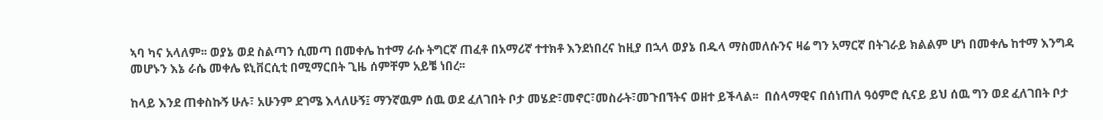ኣባ ካና አላለም፡፡ ወያኔ ወደ ስልጣን ሲመጣ በመቀሌ ከተማ ራሱ ትግርኛ ጠፈቶ በአማሪኛ ተተክቶ እንደነበረና ከዚያ በኋላ ወያኔ በዱላ ማስመለሱንና ዛሬ ግን አማርኛ በትገራይ ክልልም ሆነ በመቀሌ ከተማ እንግዳ መሆኑን እኔ ራሴ መቀሌ ዩኒቨርሲቲ በሚማርበት ጊዜ ሰምቸም አይቼ ነበረ፡፡

ከላይ እንደ ጠቀስኩኝ ሁሉ፣ አሁንም ደገሜ እላለሁኝ፤ ማንኛዉም ሰዉ ወደ ፈለገበት ቦታ መሄድ፣መኖር፣መስራት፣መጉበኘትና ወዘተ ይችላል፡፡  በሰላማዊና በሰነጠለ ዓዕምሮ ሲናይ ይህ ሰዉ ግን ወደ ፈለገበት ቦታ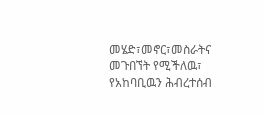መሄድ፣መኖር፣መስራትና መጉበኘት የሚችለዉ፣ የአከባቢዉን ሕብረተሰብ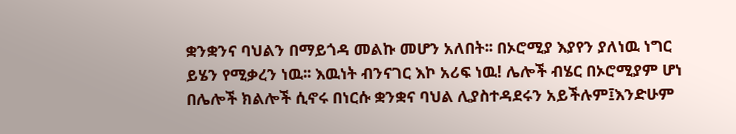ቋንቋንና ባህልን በማይጎዳ መልኩ መሆን አለበት፡፡ በኦሮሚያ እያየን ያለነዉ ነግር ይሄን የሚቃረን ነዉ፡፡ እዉነት ብንናገር እኮ አሪፍ ነዉ! ሌሎች ብሄር በኦሮሚያም ሆነ በሌሎች ክልሎች ሲኖሩ በነርሱ ቋንቋና ባህል ሊያስተዳደሩን አይችሉም፤እንድሁም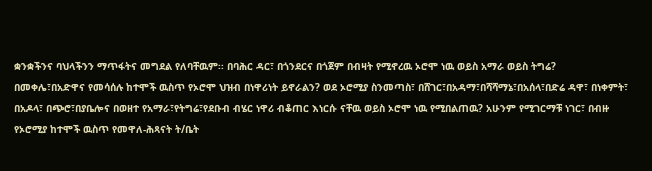ቋንቋችንና ባህላችንን ማጥፋትና መግደል የለባቸዉም፡፡ በባሕር ዳር፣ በጎንደርና በጎጀም በብዛት የሚኖረዉ ኦሮሞ ነዉ ወይስ አማራ ወይስ ትግሬ? በመቀሌ፣በአድዋና የመሳሰሉ ከተሞች ዉስጥ የኦሮሞ ህዝብ በነዋሪነት ይኖራልን? ወደ ኦሮሚያ ስንመጣስ፣ በሸገር፣በአዳማ፣በሻሻማኔ፣በአሰላ፣በድሬ ዳዋ፣ በነቀምት፣ በአዶላ፣ በጭሮ፣በያቤሎና በወዘተ የአማራ፣የትግሬ፣የደቡብ ብሄር ነዋሪ ብቆጠር እነርሱ ናቸዉ ወይስ ኦሮሞ ነዉ የሚበልጠዉ? አሁንም የሚገርማቹ ነገር፣ በብዙ የኦሮሚያ ከተሞች ዉስጥ የመዋለ-ሕጻናት ት/ቤት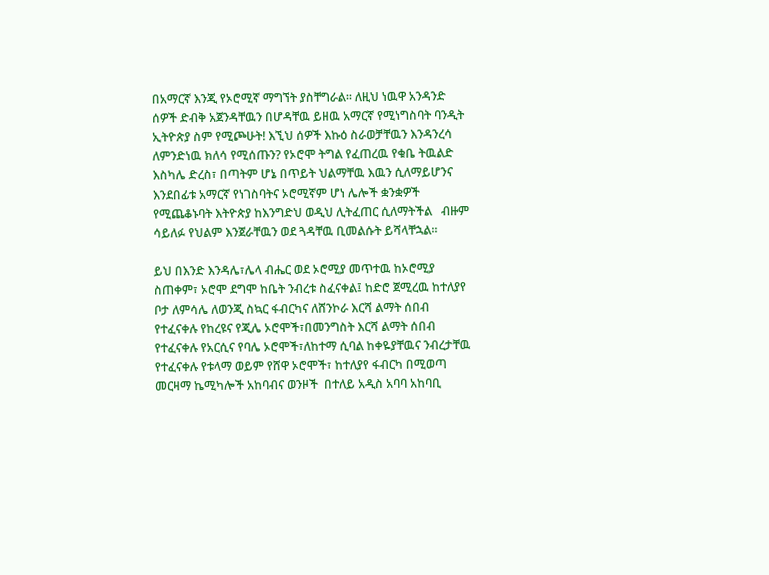በአማርኛ እንጂ የኦሮሚኛ ማግኘት ያስቸግራል፡፡ ለዚህ ነዉዋ አንዳንድ ሰዎች ድብቅ አጀንዳቸዉን በሆዳቸዉ ይዘዉ አማርኛ የሚነግስባት ባንዲት ኢትዮጵያ ስም የሚጮሁት! እኚህ ሰዎች እኩዕ ስራወቻቸዉን እንዳንረሳ ለምንድነዉ ክለሳ የሚሰጡን? የኦሮሞ ትግል የፈጠረዉ የቁቤ ትዉልድ እስካሌ ድረስ፣ በጣትም ሆኔ በጥይት ህልማቸዉ እዉን ሲለማይሆንና እንደበፊቱ አማርኛ የነገስባትና ኦሮሚኛም ሆነ ሌሎች ቋንቋዎች የሚጨቆኑባት እትዮጵያ ከእንግድህ ወዲህ ሊትፈጠር ሲለማትችል   ብዙም ሳይለፉ የህልም እንጀራቸዉን ወደ ጓዳቸዉ ቢመልሱት ይሻላቸኋል፡፡

ይህ በእንድ እንዳሌ፣ሌላ ብሔር ወደ ኦሮሚያ መጥተዉ ከኦሮሚያ ስጠቀም፣ ኦሮሞ ደግሞ ከቤት ንብረቱ ስፈናቀል፤ ከድሮ ጀሚረዉ ከተለያየ ቦታ ለምሳሌ ለወንጂ ስኳር ፋብርካና ለሸንኮራ እርሻ ልማት ሰበብ የተፈናቀሉ የከረዩና የጂሌ ኦሮሞች፣በመንግስት እርሻ ልማት ሰበብ የተፈናቀሉ የአርሲና የባሌ ኦሮሞች፣ለከተማ ሲባል ከቀዬያቸዉና ንብረታቸዉ የተፈናቀሉ የቱላማ ወይም የሸዋ ኦሮሞች፣ ከተለያየ ፋብርካ በሚወጣ መርዛማ ኬሚካሎች አከባብና ወንዞች  በተለይ አዲስ አባባ አከባቢ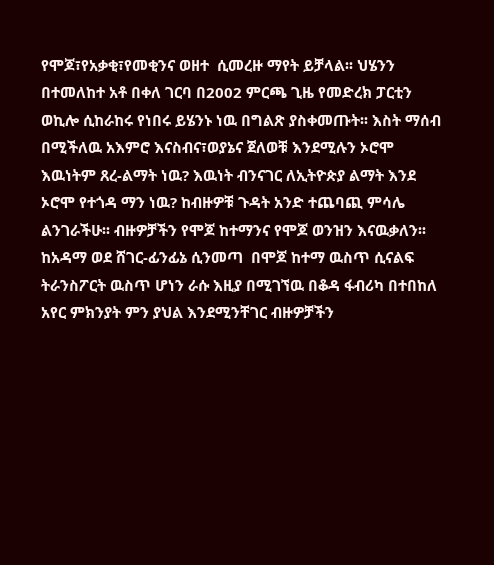የሞጆ፣የአቃቂ፣የመቂንና ወዘተ  ሲመረዙ ማየት ይቻላል፡፡ ህሄንን በተመለከተ አቶ በቀለ ገርባ በ2002 ምርጫ ጊዜ የመድረክ ፓርቲን ወኪሎ ሲከራከሩ የነበሩ ይሄንኑ ነዉ በግልጽ ያስቀመጡት፡፡ እስት ማሰብ በሚችለዉ አእምሮ እናስብና፣ወያኔና ጀለወቹ እንደሚሉን ኦሮሞ እዉነትም ጸረ-ልማት ነዉ? እዉነት ብንናገር ለኢትዮጵያ ልማት እንደ ኦሮሞ የተጎዳ ማን ነዉ? ከብዙዎቹ ጉዳት አንድ ተጨባጪ ምሳሌ ልንገራችሁ፡፡ ብዙዎቻችን የሞጆ ከተማንና የሞጆ ወንዝን እናዉቃለን፡፡ ከአዳማ ወደ ሸገር-ፊንፊኔ ሲንመጣ  በሞጆ ከተማ ዉስጥ ሲናልፍ ትራንስፖርት ዉስጥ ሆነን ራሱ እዚያ በሚገኘዉ በቆዳ ፋብሪካ በተበከለ አየር ምክንያት ምን ያህል እንደሚንቸገር ብዙዎቻችን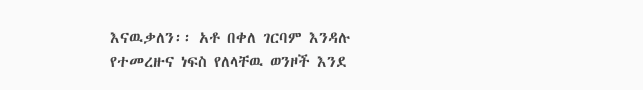እናዉቃለን፡፡ አቶ በቀለ ገርባም እንዳሉ የተመረዙና ነፍስ የለላቸዉ ወንዞች እንደ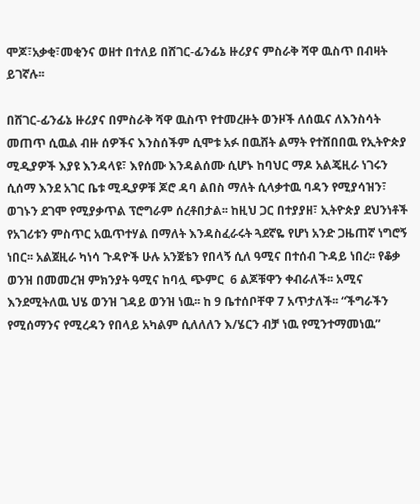ሞጆ፣አቃቂ፣መቂንና ወዘተ በተለይ በሸገር-ፊንፊኔ ዙሪያና ምስራቅ ሻዋ ዉስጥ በብዛት ይገኛሉ፡፡

በሸገር-ፊንፊኔ ዙሪያና በምስራቅ ሻዋ ዉስጥ የተመረዙት ወንዞች ለሰዉና ለእንስሳት መጠጥ ሲዉል ብዙ ሰዎችና እንስሰችም ሲሞቱ አፉ በዉሸት ልማት የተሸበበዉ የኢትዮጵያ ሚዲያዎች እያዩ እንዳላዩ፣ እየሰሙ እንዳልሰሙ ሲሆኑ ከባህር ማዶ አልጄዚራ ነገሩን ሲሰማ እንደ አገር ቤቱ ሚዲያዎቹ ጆሮ ዳባ ልበስ ማለት ሲላቃተዉ ባዳን የሚያሳዝን፣ ወገኑን ደገሞ የሚያቃጥል ፕሮግራም ሰረቶበታል፡፡ ከዚህ ጋር በተያያዘ፣ ኢትዮጵያ ደህንነቶች  የአገሪቱን ምስጥር አዉጥተሃል በማለት እንዳስፈራሩት ጓደኛዬ የሆነ አንድ ጋዜጠኛ ነግሮኝ ነበር፡፡ አልጀዚራ ካነሳ ጉዳዮች ሁሉ አንጀቴን የበላኝ ሲለ ዓሚና በተሰብ ጉዳይ ነበረ፡፡ የቆቃ ወንዝ በመመረዝ ምክንያት ዓሚና ከባሏ ጭምር  6 ልጆቹዋን ቀብራለች፡፡ አሚና እንደሚትለዉ ህሄ ወንዝ ገዳይ ወንዝ ነዉ፡፡ ከ 9 ቤተሰቦቸዋ 7 አጥታለች፡፡ “ችግራችን የሚሰማንና የሚረዳን የበላይ አካልም ሲለለለን እ/ሄርን ብቻ ነዉ የሚንተማመነዉ”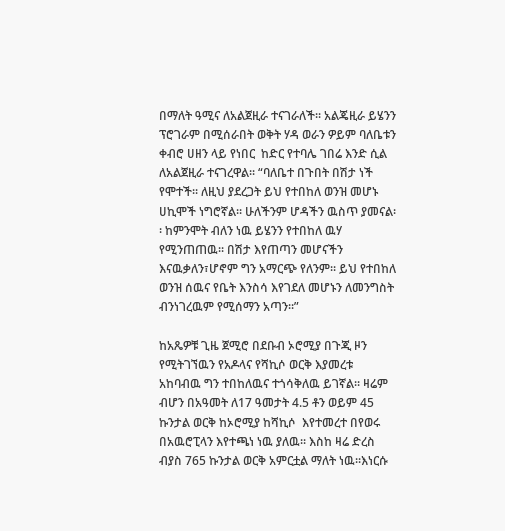በማለት ዓሚና ለአልጀዚራ ተናገራለች፡፡ አልጄዚራ ይሄንን ፕሮገራም በሚሰራበት ወቅት ሃዳ ወራን ዎይም ባለቤቱን ቀብሮ ሀዘን ላይ የነበር  ከድር የተባሌ ገበሬ እንድ ሲል ለአልጀዚራ ተናገረዋል፡፡ “ባለቤተ በጉበት በሽታ ነች የሞተች፡፡ ለዚህ ያደረጋት ይህ የተበከለ ወንዝ መሆኑ ሀኪሞች ነግሮኛል፡፡ ሁለችንም ሆዳችን ዉስጥ ያመናል፡፡ ከምንሞት ብለን ነዉ ይሄንን የተበከለ ዉሃ የሚንጠጠዉ፡፡ በሽታ እየጠጣን መሆናችን እናዉቃለን፣ሆኖም ግን አማርጭ የለንም፡፡ ይህ የተበከለ ወንዝ ሰዉና የቤት እንስሳ እየገደለ መሆኑን ለመንግስት ብንነገረዉም የሚሰማን አጣን፡፡”

ከአጼዎቹ ጊዜ ጀሚሮ በደቡብ ኦሮሚያ በጉጂ ዞን የሚትገኘዉን የአዶላና የሻኪሶ ወርቅ እያመረቱ አከባብዉ ግን ተበከለዉና ተጎሳቅለዉ ይገኛል፡፡ ዛሬም ብሆን በአዓመት ለ17 ዓመታት 4.5 ቶን ወይም 45 ኩንታል ወርቅ ከኦሮሚያ ከሻኪሶ  እየተመረተ በየወሩ በአዉሮፒላን እየተጫነ ነዉ ያለዉ፡፡ እስከ ዛሬ ድረስ ብያስ 765 ኩንታል ወርቅ አምርቷል ማለት ነዉ፡፡እነርሱ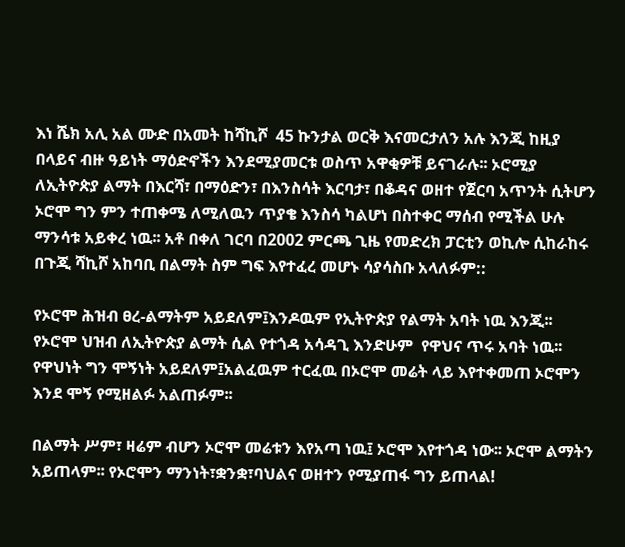እነ ሼክ አሊ አል ሙድ በአመት ከሻኪሾ  45 ኩንታል ወርቅ እናመርታለን አሉ እንጂ ከዚያ በላይና ብዙ ዓይነት ማዕድኖችን እንደሚያመርቱ ወስጥ አዋቂዎቹ ይናገራሉ፡፡ ኦሮሚያ ለኢትዮጵያ ልማት በእርሻ፣ በማዕድን፣ በእንስሳት እርባታ፣ በቆዳና ወዘተ የጀርባ አጥንት ሲትሆን ኦሮሞ ግን ምን ተጠቀሜ ለሚለዉን ጥያቄ እንስሳ ካልሆነ በስተቀር ማሰብ የሚችል ሁሉ ማንሳቱ አይቀረ ነዉ፡፡ አቶ በቀለ ገርባ በ2002 ምርጫ ጊዜ የመድረክ ፓርቲን ወኪሎ ሲከራከሩ በጉጂ ሻኪሾ አከባቢ በልማት ስም ግፍ እየተፈረ መሆኑ ሳያሳስቡ አላለፉም::

የኦሮሞ ሕዝብ ፀረ-ልማትም አይደለም፤እንዶዉም የኢትዮጵያ የልማት አባት ነዉ እንጂ፡፡ የኦሮሞ ህዝብ ለኢትዮጵያ ልማት ሲል የተጎዳ አሳዳጊ እንድሁም  የዋህና ጥሩ አባት ነዉ፡፡ የዋህነት ግን ሞኝነት አይደለም፤አልፈዉም ተርፈዉ በኦሮሞ መሬት ላይ እየተቀመጠ ኦሮሞን እንደ ሞኝ የሚዘልፉ አልጠፉም፡፡

በልማት ሥም፣ ዛሬም ብሆን ኦሮሞ መሬቱን እየአጣ ነዉ፤ ኦሮሞ እየተጎዳ ነው፡፡ ኦሮሞ ልማትን አይጠላም፡፡ የኦሮሞን ማንነት፣ቋንቋ፣ባህልና ወዘተን የሚያጠፋ ግን ይጠላል!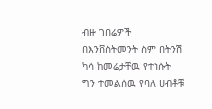ብዙ ገበሬዎች በእንቨስትመንት ስም በትንሽ ካሳ ከመሬታቸዉ የተነሱት ግን ተመልሰዉ የባለ ሀብቶቹ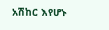አሽከር እየሆኑ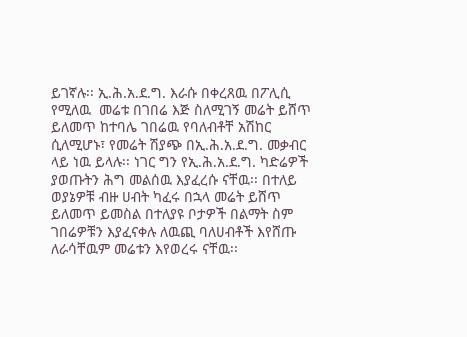ይገኛሉ፡፡ ኢ.ሕ.አ.ደ.ግ. እራሱ በቀረጸዉ በፖሊሲ የሚለዉ  መሬቱ በገበሬ እጅ ስለሚገኝ መሬት ይሸጥ ይለመጥ ከተባሌ ገበሬዉ የባለብቶቸ አሽከር ሲለሚሆኑ፣ የመሬት ሽያጭ በኢ.ሕ.አ.ደ.ግ. መቃብር ላይ ነዉ ይላሉ፡፡ ነገር ግን የኢ.ሕ.አ.ደ.ግ. ካድሬዎች ያወጡትን ሕግ መልሰዉ እያፈረሱ ናቸዉ፡፡ በተለይ ወያኔዎቹ ብዙ ሀብት ካፈሩ በኋላ መሬት ይሸጥ ይለመጥ ይመስል በተለያዩ ቦታዎች በልማት ስም ገበሬዎቹን እያፈናቀሉ ለዉጪ ባለሀብቶች እየሸጡ ለራሳቸዉም መሬቱን እየወረሩ ናቸዉ፡፡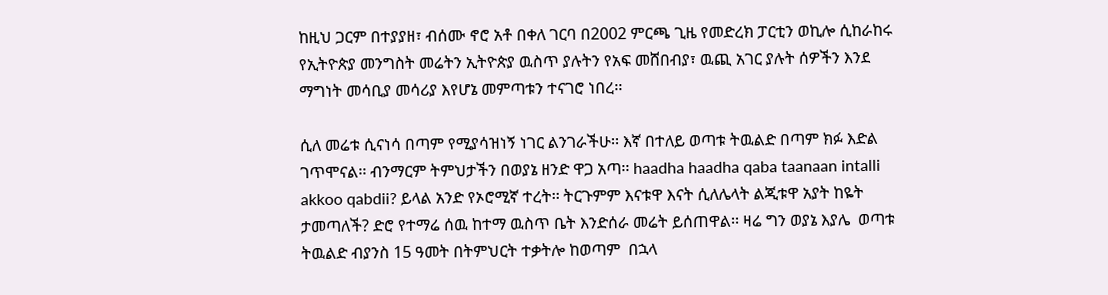ከዚህ ጋርም በተያያዘ፣ ብሰሙ ኖሮ አቶ በቀለ ገርባ በ2002 ምርጫ ጊዜ የመድረክ ፓርቲን ወኪሎ ሲከራከሩ የኢትዮጵያ መንግስት መሬትን ኢትዮጵያ ዉስጥ ያሉትን የአፍ መሸበብያ፣ ዉጪ አገር ያሉት ሰዎችን እንደ ማግነት መሳቢያ መሳሪያ እየሆኔ መምጣቱን ተናገሮ ነበረ፡፡

ሲለ መሬቱ ሲናነሳ በጣም የሚያሳዝነኝ ነገር ልንገራችሁ፡፡ እኛ በተለይ ወጣቱ ትዉልድ በጣም ክፉ እድል ገጥሞናል፡፡ ብንማርም ትምህታችን በወያኔ ዘንድ ዋጋ አጣ፡፡ haadha haadha qaba taanaan intalli akkoo qabdii? ይላል አንድ የኦሮሚኛ ተረት፡፡ ትርጉምም እናቱዋ እናት ሲለሌላት ልጂቱዋ አያት ከዬት ታመጣለች? ድሮ የተማሬ ሰዉ ከተማ ዉስጥ ቤት እንድሰራ መሬት ይሰጠዋል፡፡ ዛሬ ግን ወያኔ እያሌ  ወጣቱ ትዉልድ ብያንስ 15 ዓመት በትምህርት ተቃትሎ ከወጣም  በኋላ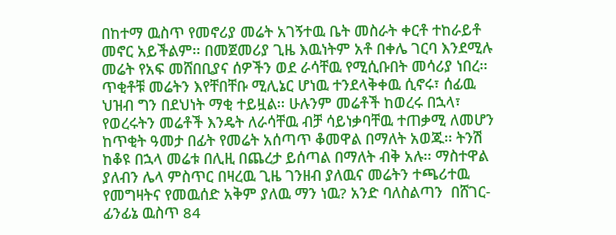በከተማ ዉስጥ የመኖሪያ መሬት አገኝተዉ ቤት መስራት ቀርቶ ተከራይቶ መኖር አይችልም፡፡ በመጀመሪያ ጊዜ እዉነትም አቶ በቀሌ ገርባ እንደሚሉ መሬት የአፍ መሸበቢያና ሰዎችን ወደ ራሳቸዉ የሚሲቡበት መሳሪያ ነበረ፡፡ ጥቂቶቹ መሬትን እየቸበቸቡ ሚሊኔር ሆነዉ ተንደላቅቀዉ ሲኖሩ፣ ሰፊዉ ህዝብ ግን በደህነት ማቂ ተይዟል፡፡ ሁሉንም መሬቶች ከወረሩ በኋላ፣ የወረሩትን መሬቶች እንዴት ለራሳቸዉ ብቻ ሳይነቃባቸዉ ተጠቃሚ ለመሆን ከጥቂት ዓመታ በፊት የመሬት አሰጣጥ ቆመዋል በማለት አወጁ፡፡ ትንሽ ከቆዩ በኋላ መሬቱ በሊዚ በጨረታ ይሰጣል በማለት ብቅ አሉ፡፡ ማስተዋል ያለብን ሌላ ምስጥር በዛረዉ ጊዜ ገንዘብ ያለዉና መሬትን ተጫሪተዉ የመግዛትና የመዉሰድ አቅም ያለዉ ማን ነዉ? አንድ ባለስልጣን  በሸገር-ፊንፊኔ ዉስጥ 84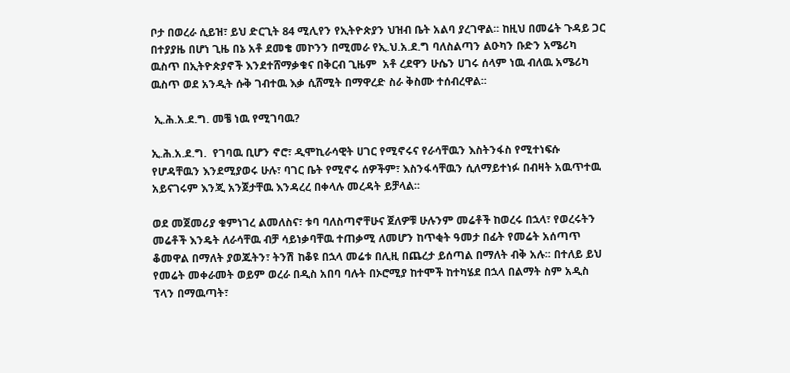ቦታ በወረራ ሲይዝ፣ ይህ ድርጊት 84 ሚሊየን የኢትዮጵያን ህዝብ ቤት አልባ ያረገዋል፡፡ ከዚህ በመሬት ጉዳይ ጋር በተያያዜ በሆነ ጊዜ በኔ አቶ ደመቄ መኮንን በሚመራ የኢ.ህ.አ.ደ.ግ ባለስልጣን ልዑካን ቡድን አሜሪካ ዉስጥ በኢትዮጵያኖች እንደተሸማቃቁና በቅርብ ጊዜም  አቶ ረደዋን ሁሴን ሀገሩ ሰላም ነዉ ብለዉ አሜሪካ ዉስጥ ወደ አንዲት ሱቅ ገብተዉ እቃ ሲሸሚት በማዋረድ ስራ ቅስሙ ተሰብረዋል፡፡

 ኢ.ሕ.አ.ደ.ግ. መቼ ነዉ የሚገባዉ?

ኢ.ሕ.አ.ደ.ግ.  የገባዉ ቢሆን ኖሮ፣ ዲሞኪራሳዊት ሀገር የሚኖሩና የራሳቸዉን እስትንፋስ የሚተነፍሱ የሆዳቸዉን እንደሚያወሩ ሁሉ፣ ባገር ቤት የሚኖሩ ሰዎችም፣ እስንፋሳቸዉን ሲለማይተነፉ በብዛት አዉጥተዉ አይናገሩም እንጂ አንጀታቸዉ እንዳረረ በቀላሉ መረዳት ይቻላል፡፡

ወደ መጀመሪያ ቁምነገረ ልመለስና፣ ቱባ ባለስጣኖቸሁና ጀለዎቹ ሁሉንም መሬቶች ከወረሩ በኋላ፣ የወረሩትን መሬቶች እንዴት ለራሳቸዉ ብቻ ሳይነቃባቸዉ ተጠቃሚ ለመሆን ከጥቂት ዓመታ በፊት የመሬት አሰጣጥ ቆመዋል በማለት ያወጁትን፣ ትንሽ ከቆዩ በኋላ መሬቱ በሊዚ በጨረታ ይሰጣል በማለት ብቅ አሉ፡፡ በተለይ ይህ የመሬት መቀራመት ወይም ወረራ በዲስ አበባ ባሉት በኦሮሚያ ከተሞች ከተካሄደ በኋላ በልማት ስም አዲስ ፕላን በማዉጣት፣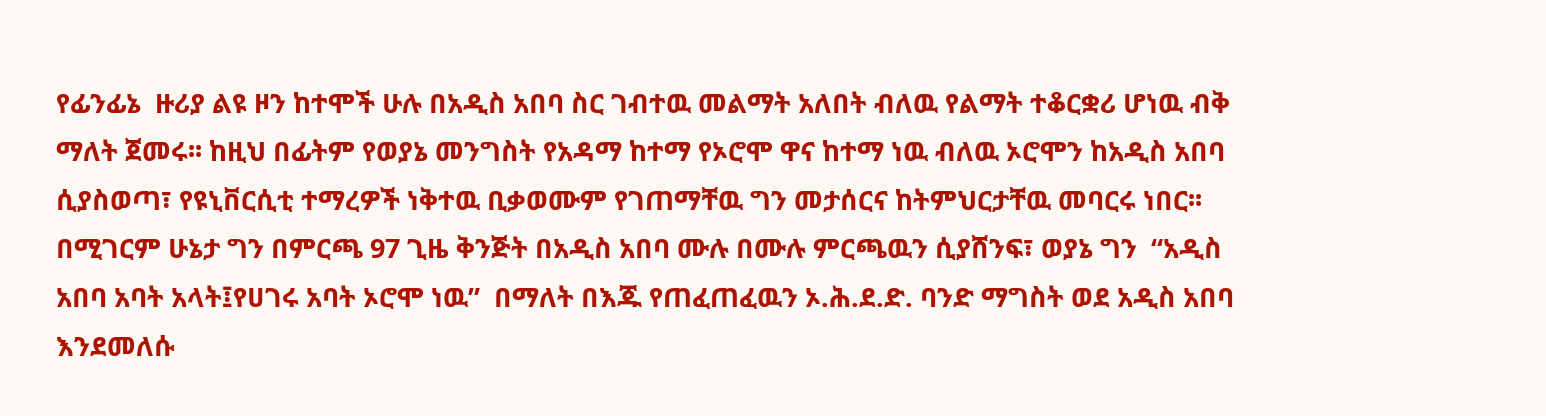የፊንፊኔ  ዙሪያ ልዩ ዞን ከተሞች ሁሉ በአዲስ አበባ ስር ገብተዉ መልማት አለበት ብለዉ የልማት ተቆርቋሪ ሆነዉ ብቅ ማለት ጀመሩ፡፡ ከዚህ በፊትም የወያኔ መንግስት የአዳማ ከተማ የኦሮሞ ዋና ከተማ ነዉ ብለዉ ኦሮሞን ከአዲስ አበባ ሲያስወጣ፣ የዩኒቨርሲቲ ተማረዎች ነቅተዉ ቢቃወሙም የገጠማቸዉ ግን መታሰርና ከትምህርታቸዉ መባርሩ ነበር፡፡ በሚገርም ሁኔታ ግን በምርጫ 97 ጊዜ ቅንጅት በአዲስ አበባ ሙሉ በሙሉ ምርጫዉን ሲያሸንፍ፣ ወያኔ ግን  “አዲስ አበባ አባት አላት፤የሀገሩ አባት ኦሮሞ ነዉ”  በማለት በእጁ የጠፈጠፈዉን ኦ.ሕ.ደ.ድ. ባንድ ማግስት ወደ አዲስ አበባ እንደመለሱ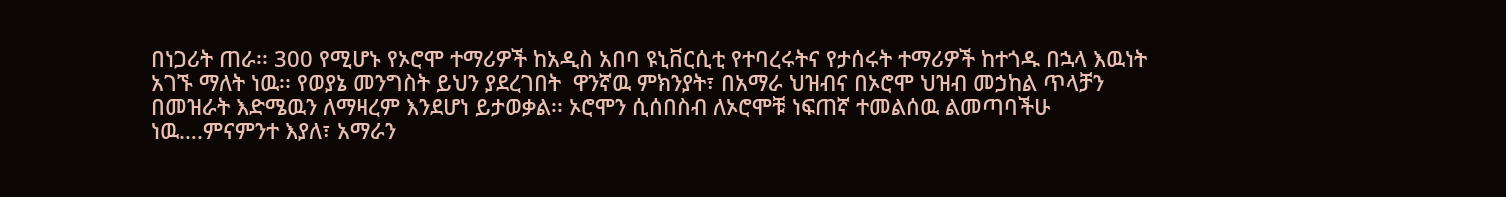በነጋሪት ጠራ፡፡ 300 የሚሆኑ የኦሮሞ ተማሪዎች ከአዲስ አበባ ዩኒቨርሲቲ የተባረሩትና የታሰሩት ተማሪዎች ከተጎዱ በኋላ እዉነት አገኙ ማለት ነዉ፡፡ የወያኔ መንግስት ይህን ያደረገበት  ዋንኛዉ ምክንያት፣ በአማራ ህዝብና በኦሮሞ ህዝብ መኃከል ጥላቻን በመዝራት እድሜዉን ለማዛረም እንደሆነ ይታወቃል፡፡ ኦሮሞን ሲሰበስብ ለኦሮሞቹ ነፍጠኛ ተመልሰዉ ልመጣባችሁ ነዉ….ምናምንተ እያለ፣ አማራን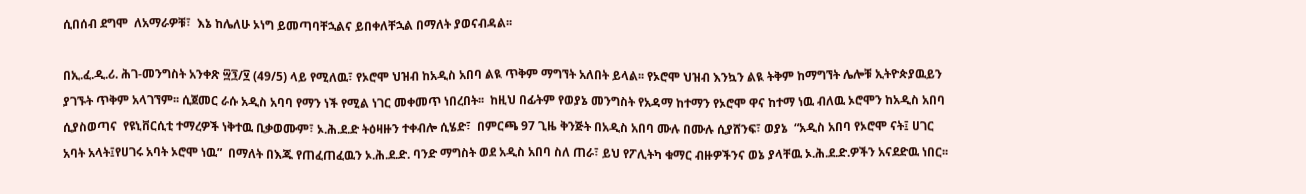ሲበሰብ ደግሞ  ለአማራዎቹ፣  እኔ ከሌለሁ ኦነግ ይመጣባቸኋልና ይበቀለቸኋል በማለት ያወናብዳል፡፡

በኢ.ፈ.ዲ.ሪ. ሕገ-መንግስት አንቀጽ ፵፺/፶ (49/5) ላይ የሚለዉ፣ የኦሮሞ ህዝብ ከአዲስ አበባ ልዪ ጥቅም ማግኘት አለበት ይላል፡፡ የኦሮሞ ህዝብ እንኳን ልዪ ትቅም ከማግኘት ሌሎቹ ኢትዮጵያዉይን ያገኙት ጥቅም አላገኘም፡፡ ሲጀመር ራሱ አዲስ አባባ የማን ነች የሚል ነገር መቀመጥ ነበረበት፡፡  ከዚህ በፊትም የወያኔ መንግስት የአዳማ ከተማን የኦሮሞ ዋና ከተማ ነዉ ብለዉ ኦሮሞን ከአዲስ አበባ ሲያስወጣና  የዩኒቨርሲቲ ተማረዎች ነቅተዉ ቢቃወሙም፣ ኦ.ሕ.ደ.ድ ትዕዛዙን ተቀብሎ ሲሄድ፣  በምርጫ 97 ጊዜ ቅንጅት በአዲስ አበባ ሙሉ በሙሉ ሲያሸንፍ፣ ወያኔ  “አዲስ አበባ የኦሮሞ ናት፤ ሀገር አባት አላት፤የሀገሩ አባት ኦሮሞ ነዉ”  በማለት በእጁ የጠፈጠፈዉን ኦ.ሕ.ደ.ድ. ባንድ ማግስት ወደ አዲስ አበባ ስለ ጠራ፣ ይህ የፖሊትካ ቁማር ብዙዎችንና ወኔ ያላቸዉ ኦ.ሕ.ደ.ድ.ዎችን አናደድዉ ነበር፡፡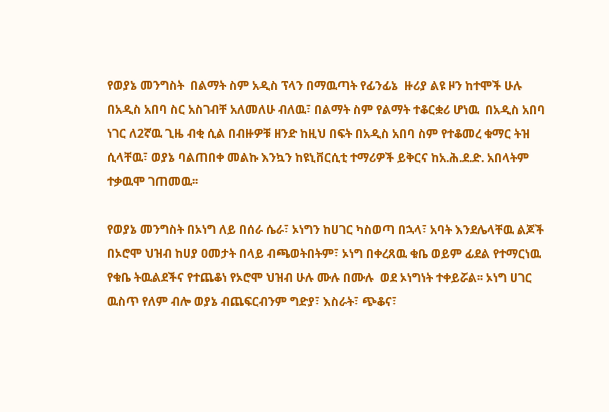የወያኔ መንግስት  በልማት ስም አዲስ ፕላን በማዉጣት የፊንፊኔ  ዙሪያ ልዩ ዞን ከተሞች ሁሉ በአዲስ አበባ ስር አስገብቸ አለመለሁ ብለዉ፣ በልማት ስም የልማት ተቆርቋሪ ሆነዉ  በአዲስ አበባ ነገር ለ2ኛዉ ጊዜ ብቂ ሲል በብዙዎቹ ዘንድ ከዚህ በፍት በአዲስ አበባ ስም የተቆመረ ቁማር ትዝ ሲላቸዉ፣ ወያኔ ባልጠበቀ መልኩ እንኳን ከዩኒቨርሲቲ ተማሪዎች ይቅርና ከአ.ሕ.ደ.ድ. አበላትም ተቃዉሞ ገጠመዉ፡፡

የወያኔ መንግስት በኦነግ ለይ በሰራ ሴራ፣ ኦነግን ከሀገር ካስወጣ በኋላ፣ አባት እንደሌላቸዉ ልጆች በኦሮሞ ህዝብ ከሀያ ዐመታት በላይ ብጫወትበትም፣ ኦነግ በቀረጸዉ ቁቤ ወይም ፊደል የተማርነዉ የቁቤ ትዉልደችና የተጨቆነ የኦሮሞ ህዝብ ሁሉ ሙሉ በሙሉ  ወደ ኦነግነት ተቀይሯል፡፡ ኦነግ ሀገር ዉስጥ የለም ብሎ ወያኔ ብጨፍርብንም ግድያ፣ እስራት፣ ጭቆና፣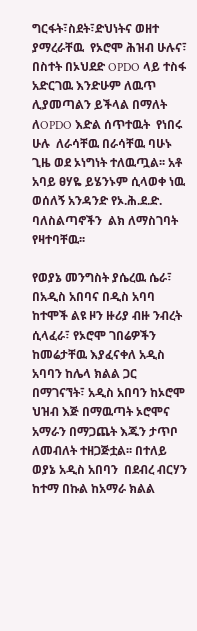ግርፋት፣ስደት፣ድህነትና ወዘተ ያማረራቸዉ  የኦሮሞ ሕዝብ ሁሉና፣ በስተት በኦህደድ OPDO ላይ ተስፋ አድርገዉ እንድሁም ለዉጥ ሊያመጣልን ይችላል በማለት ለOPDO እድል ሰጥተዉት  የነበሩ ሁሉ  ለራሳቸዉ በራሳቸዉ ባሁኑ ጊዜ ወደ ኦነግነት ተለዉጧል፡፡ አቶ አባይ ፀሃዬ ይሄንኑም ሲላወቀ ነዉ ወሰለኝ አንዳንድ የኦ.ሕ.ደ.ድ. ባለስልጣኖችን  ልክ ለማስገባት የዛተባቸዉ፡፡

የወያኔ መንግስት ያሴረዉ ሴራ፣ በአዲስ አበባና በዲስ አባባ ከተሞች ልዩ ዞን ዙሪያ ብዙ ንብረት ሲላፈራ፣ የኦሮሞ ገበሬዎችን ከመሬታቸዉ እያፈናቀለ አዲስ አባባን ከሌላ ክልል ጋር በማገናኘት፣ አዲስ አበባን ከኦሮሞ ህዝብ እጅ በማዉጣት ኦሮሞና አማራን በማጋጨት እጁን ታጥቦ ለመብለት ተዘጋጅቷል፡፡ በተለይ ወያኔ አዲስ አበባን  በደብረ ብርሃን ከተማ በኩል ከአማራ ክልል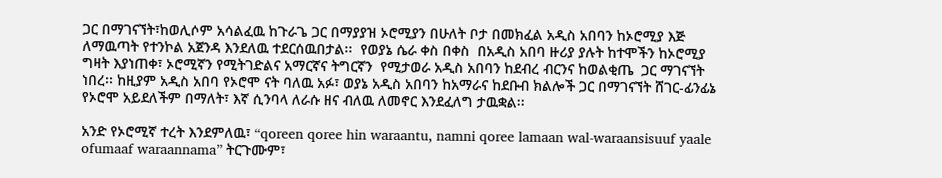ጋር በማገናኘት፣ከወሊሶም አሳልፈዉ ከጉራጌ ጋር በማያያዝ ኦሮሚያን በሁለት ቦታ በመክፈል አዲስ አበባን ከኦሮሚያ እጅ ለማዉጣት የተንኮል አጀንዳ እንደለዉ ተደርሰዉበታል፡፡  የወያኔ ሴራ ቀስ በቀስ  በአዲስ አበባ ዙሪያ ያሉት ከተሞችን ከኦሮሚያ ግዛት እያነጠቀ፣ ኦሮሚኛን የሚትገድልና አማርኛና ትግርኛን  የሚታወራ አዲስ አበባን ከደብረ ብርንና ከወልቂጤ  ጋር ማገናኘት ነበረ፡፡ ከዚያም አዲስ አበባ የኦሮሞ ናት ባለዉ አፉ፣ ወያኔ አዲስ አበባን ከአማራና ከደቡብ ክልሎች ጋር በማገናኘት ሸገር-ፊንፊኔ የኦሮሞ አይደለችም በማለት፣ እኛ ሲንባላ ለራሱ ዘና ብለዉ ለመኖር እንደፈለግ ታዉቋል፡፡

አንድ የኦሮሚኛ ተረት እንደምለዉ፣ “qoreen qoree hin waraantu, namni qoree lamaan wal-waraansisuuf yaale ofumaaf waraannama” ትርጉሙም፣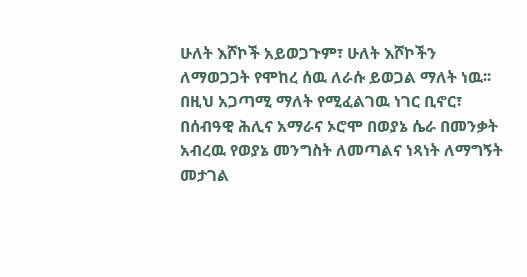ሁለት እሾኮች አይወጋጉም፣ ሁለት እሾኮችን ለማወጋጋት የሞከረ ሰዉ ለራሱ ይወጋል ማለት ነዉ፡፡ በዚህ አጋጣሚ ማለት የሚፈልገዉ ነገር ቢኖር፣ በሰብዓዊ ሕሊና አማራና ኦሮሞ በወያኔ ሴራ በመንቃት አብረዉ የወያኔ መንግስት ለመጣልና ነጻነት ለማግኝት መታገል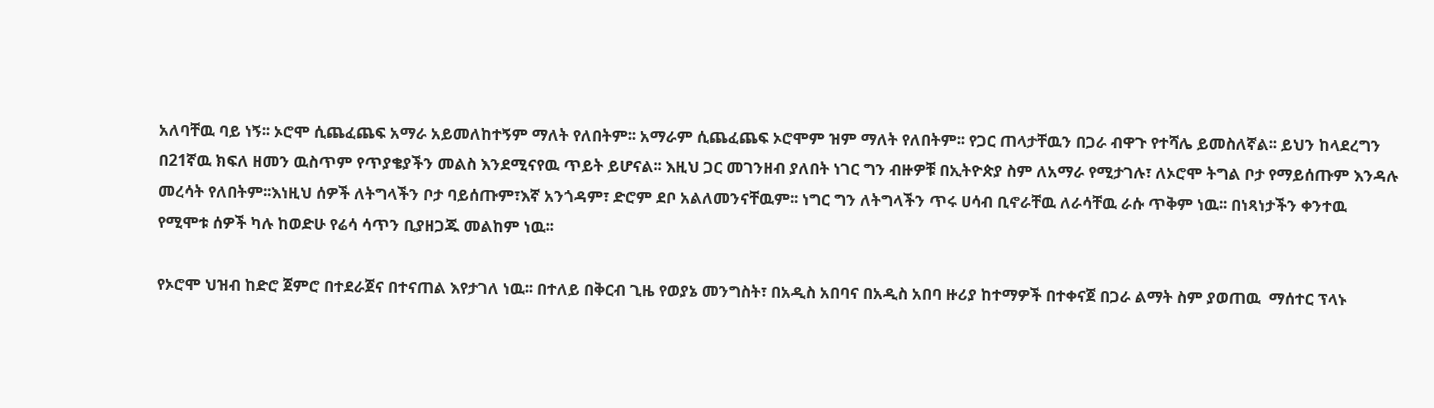አለባቸዉ ባይ ነኝ፡፡ ኦሮሞ ሲጨፈጨፍ አማራ አይመለከተኝም ማለት የለበትም፡፡ አማራም ሲጨፈጨፍ ኦሮሞም ዝም ማለት የለበትም፡፡ የጋር ጠላታቸዉን በጋራ ብዋጉ የተሻሌ ይመስለኛል፡፡ ይህን ከላደረግን በ21ኛዉ ክፍለ ዘመን ዉስጥም የጥያቄያችን መልስ እንደሚናየዉ ጥይት ይሆናል፡፡ እዚህ ጋር መገንዘብ ያለበት ነገር ግን ብዙዎቹ በኢትዮጵያ ስም ለአማራ የሚታገሉ፣ ለኦሮሞ ትግል ቦታ የማይሰጡም እንዳሉ መረሳት የለበትም፡፡እነዚህ ሰዎች ለትግላችን ቦታ ባይሰጡም፣እኛ አንጎዳም፣ ድሮም ደቦ አልለመንናቸዉም፡፡ ነግር ግን ለትግላችን ጥሩ ሀሳብ ቢኖራቸዉ ለራሳቸዉ ራሱ ጥቅም ነዉ፡፡ በነጻነታችን ቀንተዉ የሚሞቱ ሰዎች ካሉ ከወድሁ የሬሳ ሳጥን ቢያዘጋጁ መልከም ነዉ፡፡

የኦሮሞ ህዝብ ከድሮ ጀምሮ በተደራጀና በተናጠል እየታገለ ነዉ፡፡ በተለይ በቅርብ ጊዜ የወያኔ መንግስት፣ በአዲስ አበባና በአዲስ አበባ ዙሪያ ከተማዎች በተቀናጀ በጋራ ልማት ስም ያወጠዉ  ማሰተር ፕላኑ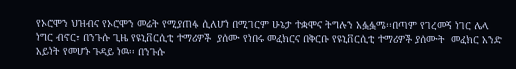የኦሮሞን ህዝብና የኦሮሞን መሬት የሚያጠፋ ሲለሆነ በሚገርም ሁኔታ ተቋሞና ትግሉን አፏፏሜ፡፡በጣም የገረመኝ ነገር ሌላ ነግር ብኖር፣ በንጉሱ ጊዜ የዩኒቨርሲቲ ተማሪዎች  ያሰሙ የነበሩ መፈክርና በቅርቡ የዩኒቨርሲቲ ተማሪዎች ያሰሙት  መፈክር አንድ አይነት የመሆኑ ጉዳይ ነዉ፡፡ በንጉሱ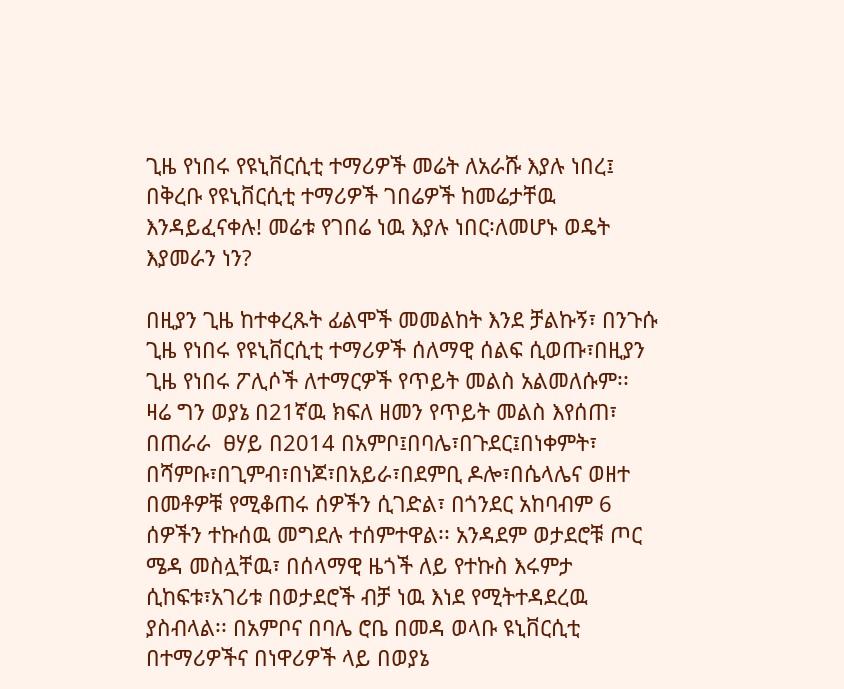ጊዜ የነበሩ የዩኒቨርሲቲ ተማሪዎች መሬት ለአራሹ እያሉ ነበረ፤ በቅረቡ የዩኒቨርሲቲ ተማሪዎች ገበሬዎች ከመሬታቸዉ እንዳይፈናቀሉ! መሬቱ የገበሬ ነዉ እያሉ ነበር፡ለመሆኑ ወዴት እያመራን ነን?

በዚያን ጊዜ ከተቀረጹት ፊልሞች መመልከት እንደ ቻልኩኝ፣ በንጉሱ ጊዜ የነበሩ የዩኒቨርሲቲ ተማሪዎች ሰለማዊ ሰልፍ ሲወጡ፣በዚያን ጊዜ የነበሩ ፖሊሶች ለተማርዎች የጥይት መልስ አልመለሱም፡፡ ዛሬ ግን ወያኔ በ21ኛዉ ክፍለ ዘመን የጥይት መልስ እየሰጠ፣ በጠራራ  ፀሃይ በ2014 በአምቦ፤በባሌ፣በጉደር፤በነቀምት፣ በሻምቡ፣በጊምብ፣በነጆ፣በአይራ፣በደምቢ ዶሎ፣በሴላሌና ወዘተ  በመቶዎቹ የሚቆጠሩ ሰዎችን ሲገድል፣ በጎንደር አከባብም 6 ሰዎችን ተኩሰዉ መግደሉ ተሰምተዋል፡፡ አንዳደም ወታደሮቹ ጦር ሜዳ መስሏቸዉ፣ በሰላማዊ ዜጎች ለይ የተኩስ እሩምታ ሲከፍቱ፣አገሪቱ በወታደሮች ብቻ ነዉ እነደ የሚትተዳደረዉ ያስብላል፡፡ በአምቦና በባሌ ሮቤ በመዳ ወላቡ ዩኒቨርሲቲ በተማሪዎችና በነዋሪዎች ላይ በወያኔ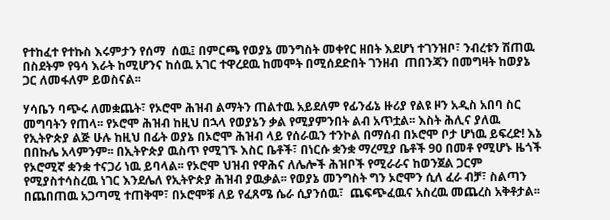የተከፈተ የተኩስ እሩምታን የሰማ  ሰዉ፤ በምርጫ የወያኔ መንግስት መቀየር ዘበት እደሆነ ተገንዝቦ፣ ንብረቱን ሽጠዉ በስደትም የዓሳ እራት ከሚሆንና ከሰዉ አገር ተዋረደዉ ከመሞት በሚሰደድበት ገንዘብ  ጠበንጃን በመግዛት ከወያኔ ጋር ለመፋለም ይወስናል፡፡

ሃሳቤን ባጭሩ ለመቋጨት፣ የኦሮሞ ሕዝብ ልማትን ጠልተዉ አይደለም የፊንፊኔ ዙሪያ የልዩ ዞን አዲስ አበባ ስር መግባትን የጠላ፡፡ የኦሮሞ ሕዝብ ከዚህ በኋላ የወያኔን ቃል የሚያምንበት ልብ አጥቷል፡፡ እስት ሕሊና ያለዉ የኢትዮጵያ ልጅ ሁሉ ከዚህ በፊት ወያኔ በኦሮሞ ሕዝብ ላይ የሰራዉን ተንኮል በማሰብ በኦሮሞ ቦታ ሆነዉ ይፍረድ! እኔ በበኩሌ አላምንም፡፡ በኢትዮጵያ ዉስጥ የሚገኙ እስር ቤቶች፣ በነርሱ ቋንቋ ማረሚያ ቤቶች 90 በመቶ የሚሆኑ ዜጎች  የኦሮሚኛ ቋንቋ ተናጋሪ ነዉ ይባላል፡፡ የኦሮሞ ህዝብ የዋሕና ለሌሎች ሕዝቦች የሚራራና ከወንጀል ጋርም የሚያስተሳስረዉ ነገር እንደሌለ የኢትዮጵያ ሕዝብ ያዉቃል፡፡ የወያኔ መንግስት ግን ኦሮሞን ሲለ ፈራ ብቻ፣ ስልጣን በጨበጠዉ አጋጣሚ ተጠቅሞ፣ በኦሮሞቹ ለይ የፈጸሜ ሴራ ሲያንሰዉ፣  ጨፍጭፈዉና አስረዉ መጨረስ አቅቶታል፡፡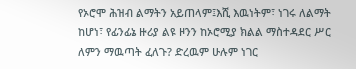የኦሮሞ ሕዝብ ልማትን አይጠላም፤እሺ እዉነትም፣ ነገሩ ለልማት ከሆነ፣ የፊንፊኔ ዙሪያ ልዩ ዞንን ከኦሮሚያ ክልል ማስተዳደር ሥር ለምን ማዉጣት ፈለጉ? ድረዉም ሁሉም ነገር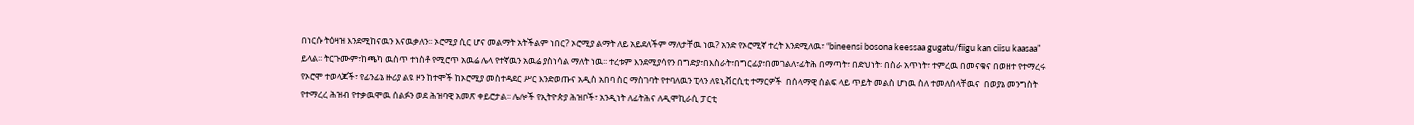በነርሱ ትዕዛዝ እንደሚከናዉን እናዉቃለን፡፡ ኦሮሚያ ሲር ሆና መልማት አትችልም ነበር? ኦሮሚያ ልማት ለይ አይደለችም ማለታቸዉ ነዉ? አንድ የኦሮሚኛ ተረት እንደሚለዉ፣ “bineensi bosona keessaa gugatu/fiigu kan ciisu kaasaa” ይላል፡፡ ትርጉሙም፣ከጫካ ዉስጥ ተነስቶ የሚሮጥ አዉሬ ሌላ የተኛዉን አዉሬ ያስነሳል ማለት ነዉ፡፡ ተረቱም እንደሚያሳየን በግድያ፣በእስራት፣በግርፊያ፣በመገልለ፣ፊትሕ በማጣት፣ በድህነት፡ በስራ አጥነት፣ ተምረዉ በመናቁና በወዘተ የተማረሩ የኦሮሞ ተወላጆች፣ የፊንፊኔ ዙሪያ ልዩ ዞን ከተሞች ከኦሮሚያ መስተዳደር ሥር እንድወጡና አዲስ አበባ ስር ማስገባት የተባለዉን ፒላን ለዩኒቭርሲቲ ተማርዎች  በሰላማዊ ሰልፍ ላይ ጥይት መልስ ሆነዉ ስለ ተመለሰላቸዉና  በወያኔ መንግስት የተማረረ ሕዝብ የተቃዉሞዉ ሰልፉን ወደ ሕዝባዊ አመጽ ቀይሮታል፡፡ ሌሎች የኢትዮጵያ ሕዝቦች፣ አንዲነት ለፊትሕና ለዲሞኪራሲ ፓርቲ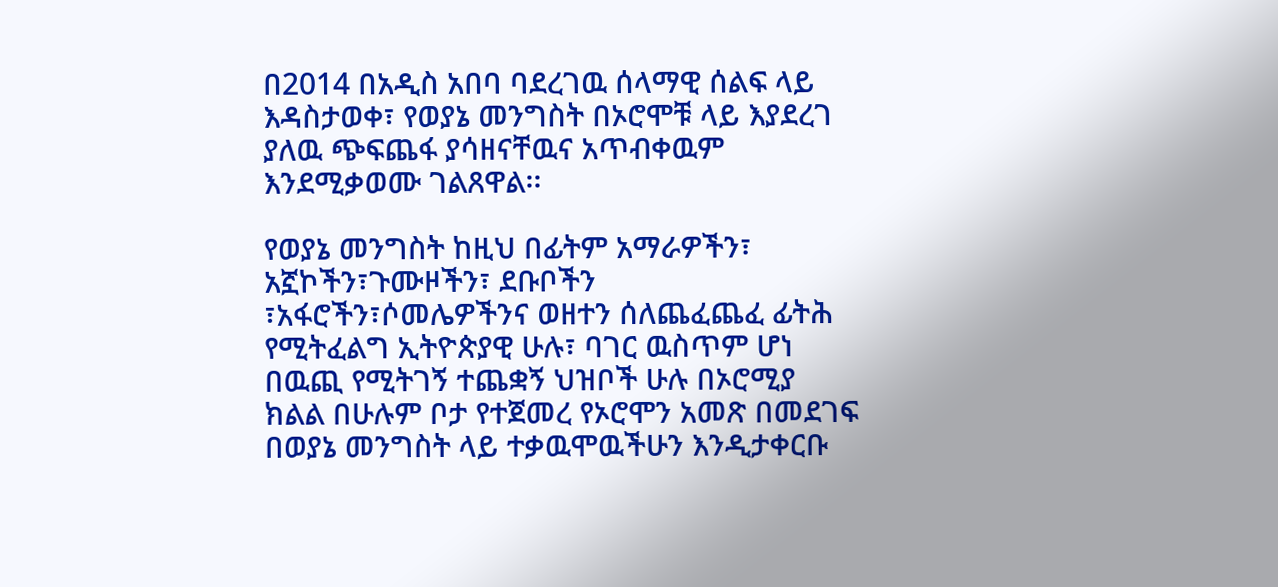በ2014 በአዲስ አበባ ባደረገዉ ሰላማዊ ሰልፍ ላይ እዳስታወቀ፣ የወያኔ መንግስት በኦሮሞቹ ላይ እያደረገ ያለዉ ጭፍጨፋ ያሳዘናቸዉና አጥብቀዉም እንደሚቃወሙ ገልጸዋል፡፡

የወያኔ መንግስት ከዚህ በፊትም አማራዎችን፣ አኟኮችን፣ጉሙዞችን፣ ደቡቦችን ፣አፋሮችን፣ሶመሌዎችንና ወዘተን ሰለጨፈጨፈ ፊትሕ የሚትፈልግ ኢትዮጵያዊ ሁሉ፣ ባገር ዉስጥም ሆነ በዉጪ የሚትገኝ ተጨቋኝ ህዝቦች ሁሉ በኦሮሚያ ክልል በሁሉም ቦታ የተጀመረ የኦሮሞን አመጽ በመደገፍ በወያኔ መንግስት ላይ ተቃዉሞዉችሁን እንዲታቀርቡ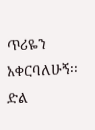ጥሪዬን አቀርባለሁኝ፡፡ ድል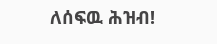ለሰፍዉ ሕዝብ!